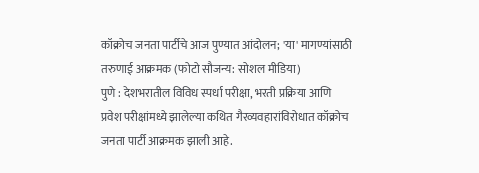कॉक्रोच जनता पार्टीचे आज पुण्यात आंदोलन; 'या' मागण्यांसाठी तरुणाई आक्रमक (फोटो सौजन्य: सोशल मीडिया)
पुणे : देशभरातील विविध स्पर्धा परीक्षा, भरती प्रक्रिया आणि प्रवेश परीक्षांमध्ये झालेल्या कथित गैरव्यवहारांविरोधात कॉक्रोच जनता पार्टी आक्रमक झाली आहे.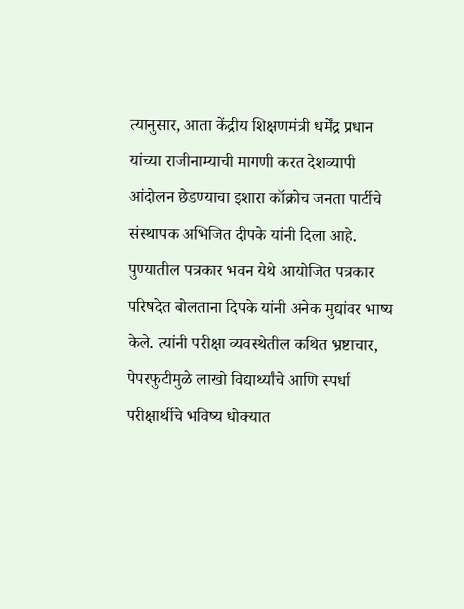त्यानुसार, आता केंद्रीय शिक्षणमंत्री धर्मेंद्र प्रधान यांच्या राजीनाम्याची मागणी करत देशव्यापी आंदोलन छेडण्याचा इशारा कॉक्रोच जनता पार्टीचे संस्थापक अभिजित दीपके यांनी दिला आहे.
पुण्यातील पत्रकार भवन येथे आयोजित पत्रकार परिषदेत बोलताना दिपके यांनी अनेक मुद्यांवर भाष्य केले. त्यांनी परीक्षा व्यवस्थेतील कथित भ्रष्टाचार, पेपरफुटीमुळे लाखो विद्यार्थ्यांचे आणि स्पर्धा परीक्षार्थीचे भविष्य धोक्यात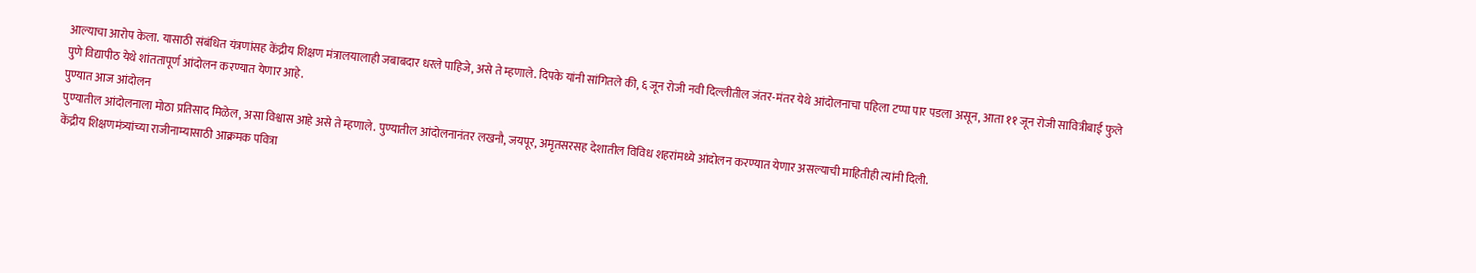आल्याचा आरोप केला. यासाठी संबंधित यंत्रणांसह केंद्रीय शिक्षण मंत्रालयालाही जबाबदार धरले पाहिजे, असे ते म्हणाले. दिपके यांनी सांगितले की, ६ जून रोजी नवी दिल्लीतील जंतर-मंतर येथे आंदोलनाचा पहिला टप्पा पार पडला असून, आता ११ जून रोजी सावित्रीबाई फुले पुणे विद्यापीठ येथे शांततापूर्ण आंदोलन करण्यात येणार आहे.
पुण्यात आज आंदोलन
पुण्यातील आंदोलनाला मोठा प्रतिसाद मिळेल, असा विश्वास आहे असे ते म्हणाले. पुण्यातील आंदोलनानंतर लखनौ, जयपूर, अमृतसरसह देशातील विविध शहरांमध्ये आंदोलन करण्यात येणार असल्याची माहितीही त्यांनी दिली.
केंद्रीय शिक्षणमंत्र्यांच्या राजीनाम्यासाठी आक्रमक पवित्रा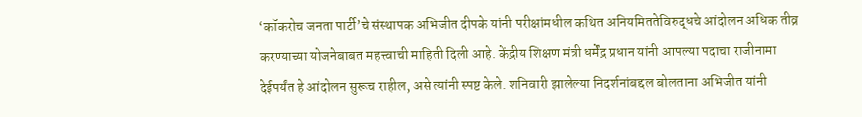‘कॉकरोच जनता पार्टी’चे संस्थापक अभिजीत दीपके यांनी परीक्षांमधील कथित अनियमिततेविरुद्धचे आंदोलन अधिक तीव्र करण्याच्या योजनेबाबत महत्त्वाची माहिती दिली आहे. केंद्रीय शिक्षण मंत्री धर्मेंद्र प्रधान यांनी आपल्या पदाचा राजीनामा देईपर्यंत हे आंदोलन सुरूच राहील, असे त्यांनी स्पष्ट केले. शनिवारी झालेल्या निदर्शनांबद्दल बोलताना अभिजीत यांनी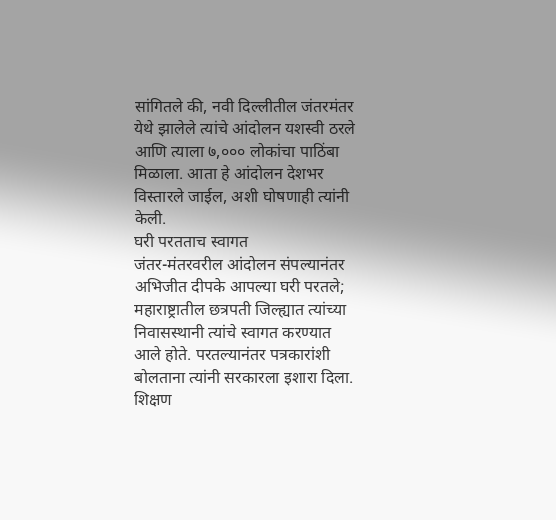सांगितले की, नवी दिल्लीतील जंतरमंतर येथे झालेले त्यांचे आंदोलन यशस्वी ठरले आणि त्याला ७,००० लोकांचा पाठिंबा मिळाला. आता हे आंदोलन देशभर विस्तारले जाईल, अशी घोषणाही त्यांनी केली.
घरी परतताच स्वागत
जंतर-मंतरवरील आंदोलन संपल्यानंतर अभिजीत दीपके आपल्या घरी परतले; महाराष्ट्रातील छत्रपती जिल्ह्यात त्यांच्या निवासस्थानी त्यांचे स्वागत करण्यात आले होते. परतल्यानंतर पत्रकारांशी बोलताना त्यांनी सरकारला इशारा दिला. शिक्षण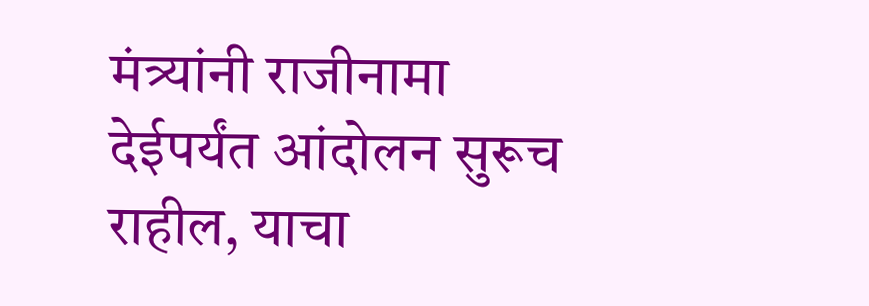मंत्र्यांनी राजीनामा देईपर्यंत आंदोलन सुरूच राहील, याचा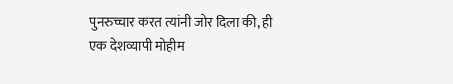पुनरुच्चार करत त्यांनी जोर दिला की, ही एक देशव्यापी मोहीम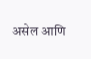असेल आणि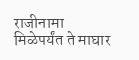राजीनामा मिळेपर्यंत ते माघार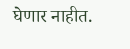घेणार नाहीत.